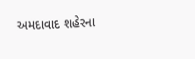અમદાવાદ શહેરના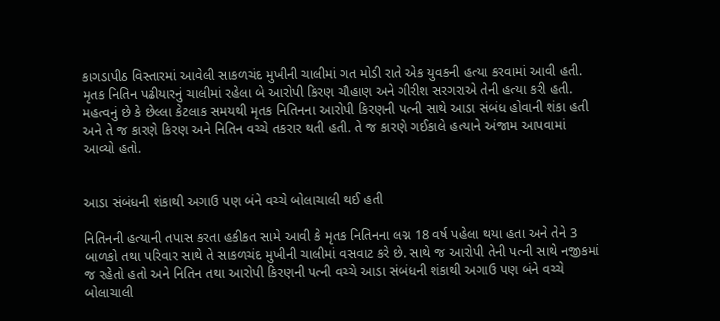કાગડાપીઠ વિસ્તારમાં આવેલી સાકળચંદ મુખીની ચાલીમાં ગત મોડી રાતે એક યુવકની હત્યા કરવામાં આવી હતી. મૃતક નિતિન પઢીયારનું ચાલીમાં રહેલા બે આરોપી કિરણ ચૌહાણ અને ગીરીશ સરગરાએ તેની હત્યા કરી હતી. મહત્વનું છે કે છેલ્લા કેટલાક સમયથી મૃતક નિતિનના આરોપી કિરણની પત્ની સાથે આડા સંબંધ હોવાની શંકા હતી અને તે જ કારણે કિરણ અને નિતિન વચ્ચે તકરાર થતી હતી. તે જ કારણે ગઈકાલે હત્યાને અંજામ આપવામાં આવ્યો હતો.


આડા સંબંધની શંકાથી અગાઉ પણ બંને વચ્ચે બોલાચાલી થઈ હતી

નિતિનની હત્યાની તપાસ કરતા હકીકત સામે આવી કે મૃતક નિતિનના લગ્ન 18 વર્ષ પહેલા થયા હતા અને તેને 3 બાળકો તથા પરિવાર સાથે તે સાકળચંદ મુખીની ચાલીમાં વસવાટ કરે છે. સાથે જ આરોપી તેની પત્ની સાથે નજીકમાં જ રહેતો હતો અને નિતિન તથા આરોપી કિરણની પત્ની વચ્ચે આડા સંબંધની શંકાથી અગાઉ પણ બંને વચ્ચે બોલાચાલી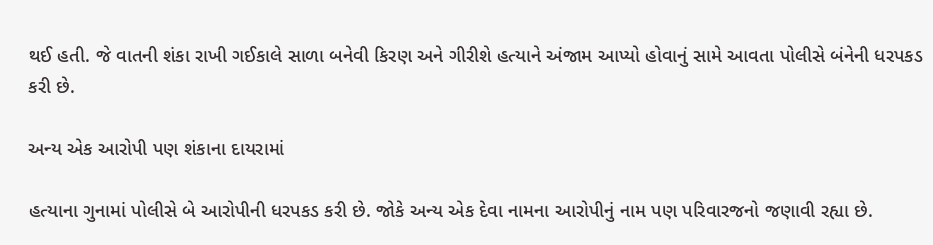થઈ હતી. જે વાતની શંકા રાખી ગઈકાલે સાળા બનેવી કિરણ અને ગીરીશે હત્યાને અંજામ આપ્યો હોવાનું સામે આવતા પોલીસે બંનેની ધરપકડ કરી છે.

અન્ય એક આરોપી પણ શંકાના દાયરામાં

હત્યાના ગુનામાં પોલીસે બે આરોપીની ધરપકડ કરી છે. જોકે અન્ય એક દેવા નામના આરોપીનું નામ પણ પરિવારજનો જણાવી રહ્યા છે.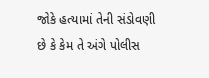જોકે હત્યામાં તેની સંડોવણી છે કે કેમ તે અંગે પોલીસ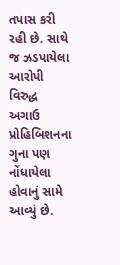તપાસ કરી રહી છે. સાથે જ ઝડપાયેલા આરોપી વિરુદ્ધ અગાઉ પ્રોહિબિશનના ગુના પણ નોંધાયેલા હોવાનું સામે આવ્યું છે.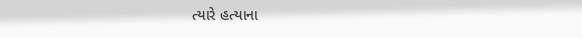ત્યારે હત્યાના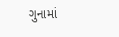ગુનામાં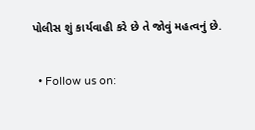પોલીસ શું કાર્યવાહી કરે છે તે જોવું મહત્વનું છે.

  • Follow us on: